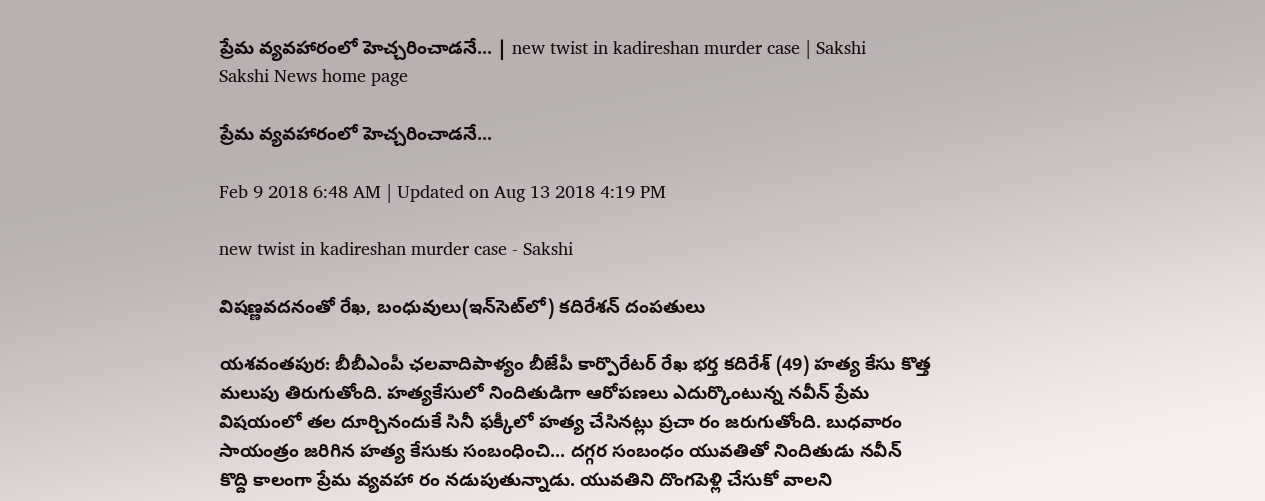ప్రేమ వ్యవహారంలో హెచ్చరించాడనే... | new twist in kadireshan murder case | Sakshi
Sakshi News home page

ప్రేమ వ్యవహారంలో హెచ్చరించాడనే...

Feb 9 2018 6:48 AM | Updated on Aug 13 2018 4:19 PM

new twist in kadireshan murder case - Sakshi

విషణ్ణవదనంతో రేఖ, బంధువులు(ఇన్‌సెట్‌లో) కదిరేశన్‌ దంపతులు

యశవంతపుర: బీబీఎంపీ ఛలవాదిపాళ్యం బీజేపీ కార్పొరేటర్‌ రేఖ భర్త కదిరేశ్‌ (49) హత్య కేసు కొత్త మలుపు తిరుగుతోంది. హత్యకేసులో నిందితుడిగా ఆరోపణలు ఎదుర్కొంటున్న నవీన్‌ ప్రేమ విషయంలో తల దూర్చినందుకే సినీ ఫక్కీలో హత్య చేసినట్లు ప్రచా రం జరుగుతోంది. బుధవారం సాయంత్రం జరిగిన హత్య కేసుకు సంబంధించి... దగ్గర సంబంధం యువతితో నిందితుడు నవీన్‌ కొద్ది కాలంగా ప్రేమ వ్యవహా రం నడుపుతున్నాడు. యువతిని దొంగపెళ్లి చేసుకో వాలని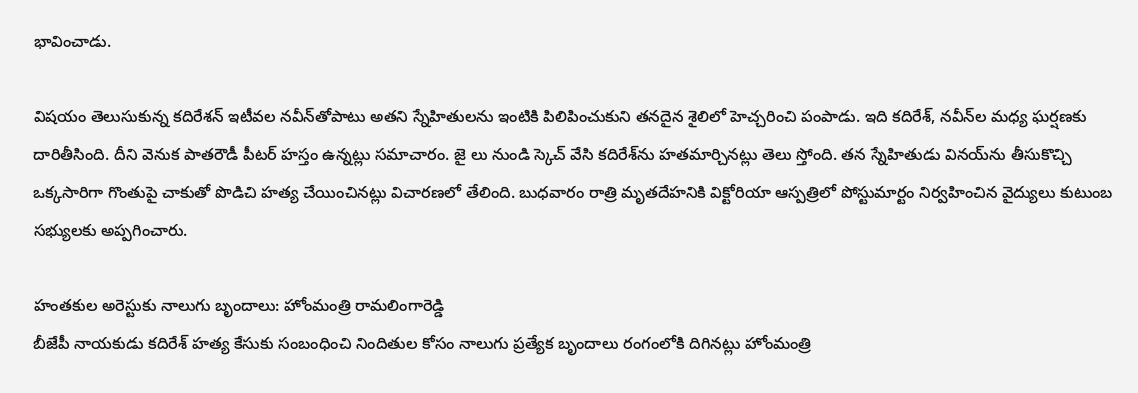భావించాడు.

విషయం తెలుసుకున్న కదిరేశన్‌ ఇటీవల నవీన్‌తోపాటు అతని స్నేహితులను ఇంటికి పిలిపించుకుని తనదైన శైలిలో హెచ్చరించి పంపాడు. ఇది కదిరేశ్, నవీన్‌ల మధ్య ఘర్షణకు దారితీసింది. దీని వెనుక పాతరౌడీ పీటర్‌ హస్తం ఉన్నట్లు సమాచారం. జై లు నుండి స్కెచ్‌ వేసి కదిరేశ్‌ను హతమార్చినట్లు తెలు స్తోంది. తన స్నేహితుడు వినయ్‌ను తీసుకొచ్చి ఒక్కసారిగా గొంతుపై చాకుతో పొడిచి హత్య చేయించినట్లు విచారణలో తేలింది. బుధవారం రాత్రి మృతదేహనికి విక్టోరియా ఆస్పత్రిలో పోస్టుమార్టం నిర్వహించిన వైద్యులు కుటుంబ సభ్యులకు అప్పగించారు.

హంతకుల అరెస్టుకు నాలుగు బృందాలు: హోంమంత్రి రామలింగారెడ్డి
బీజేపీ నాయకుడు కదిరేశ్‌ హత్య కేసుకు సంబంధించి నిందితుల కోసం నాలుగు ప్రత్యేక బృందాలు రంగంలోకి దిగినట్లు హోంమంత్రి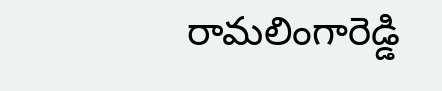రామలింగారెడ్డి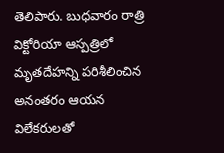తెలిపారు. బుధవారం రాత్రి విక్టోరియా ఆస్పత్రిలో మృతదేహన్ని పరిశీలించిన అనంతరం ఆయన విలేకరులతో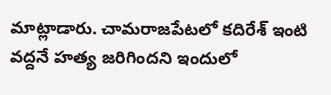మాట్లాడారు. చామరాజపేటలో కదిరేశ్‌ ఇంటి వద్దనే హత్య జరిగిందని ఇందులో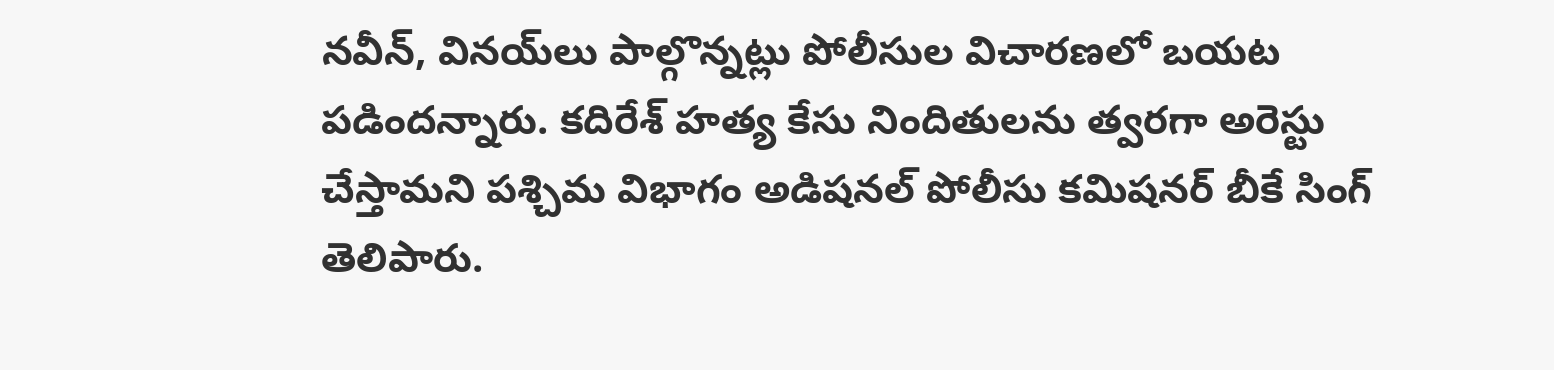నవీన్, వినయ్‌లు పాల్గొన్నట్లు పోలీసుల విచారణలో బయట పడిందన్నారు. కదిరేశ్‌ హత్య కేసు నిందితులను త్వరగా అరెస్టు చేస్తామని పశ్చిమ విభాగం అడిషనల్‌ పోలీసు కమిషనర్‌ బీకే సింగ్‌ తెలిపారు.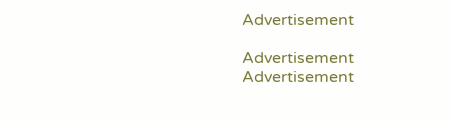Advertisement

Advertisement
Advertisement